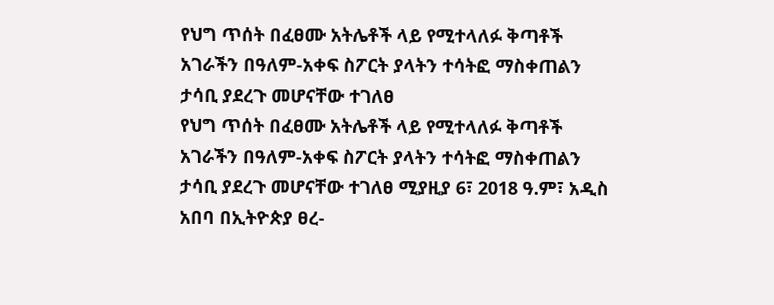የህግ ጥሰት በፈፀሙ አትሌቶች ላይ የሚተላለፉ ቅጣቶች አገራችን በዓለም-አቀፍ ስፖርት ያላትን ተሳትፎ ማስቀጠልን ታሳቢ ያደረጉ መሆናቸው ተገለፀ
የህግ ጥሰት በፈፀሙ አትሌቶች ላይ የሚተላለፉ ቅጣቶች አገራችን በዓለም-አቀፍ ስፖርት ያላትን ተሳትፎ ማስቀጠልን ታሳቢ ያደረጉ መሆናቸው ተገለፀ ሚያዚያ 6፣ 2018 ዓ.ም፣ አዲስ አበባ በኢትዮጵያ ፀረ-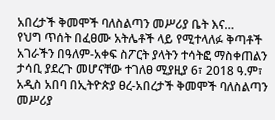አበረታች ቅመሞች ባለስልጣን መሥሪያ ቤት እና…
የህግ ጥሰት በፈፀሙ አትሌቶች ላይ የሚተላለፉ ቅጣቶች አገራችን በዓለም-አቀፍ ስፖርት ያላትን ተሳትፎ ማስቀጠልን ታሳቢ ያደረጉ መሆናቸው ተገለፀ ሚያዚያ 6፣ 2018 ዓ.ም፣ አዲስ አበባ በኢትዮጵያ ፀረ-አበረታች ቅመሞች ባለስልጣን መሥሪያ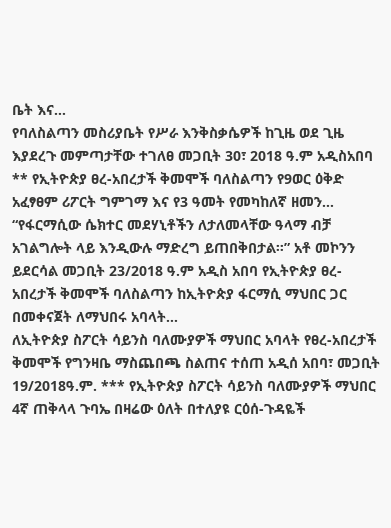ቤት እና…
የባለስልጣን መስሪያቤት የሥራ እንቅስቃሴዎች ከጊዜ ወደ ጊዜ እያደረጉ መምጣታቸው ተገለፀ መጋቢት 30፣ 2018 ዓ.ም አዲስአበባ ** የኢትዮጵያ ፀረ-አበረታች ቅመሞች ባለስልጣን የ9ወር ዕቅድ አፈፃፀም ሪፖርት ግምገማ እና የ3 ዓመት የመካከለኛ ዘመን…
“የፋርማሲው ሴክተር መደሃኒቶችን ለታለመላቸው ዓላማ ብቻ አገልግሎት ላይ እንዲውሉ ማድረግ ይጠበቅበታል።” አቶ መኮንን ይደርሳል መጋቢት 23/2018 ዓ.ም አዲስ አበባ የኢትዮጵያ ፀረ-አበረታች ቅመሞች ባለስልጣን ከኢትዮጵያ ፋርማሲ ማህበር ጋር በመቀናጀት ለማህበሩ አባላት…
ለኢትዮጵያ ስፖርት ሳይንስ ባለሙያዎች ማህበር አባላት የፀረ-አበረታች ቅመሞች የግንዛቤ ማስጨበጫ ስልጠና ተሰጠ አዲሰ አበባ፣ መጋቢት 19/2018ዓ.ም. *** የኢትዮጵያ ስፖርት ሳይንስ ባለሙያዎች ማህበር 4ኛ ጠቅላላ ጉባኤ በዛሬው ዕለት በተለያዩ ርዕሰ-ጉዳዬች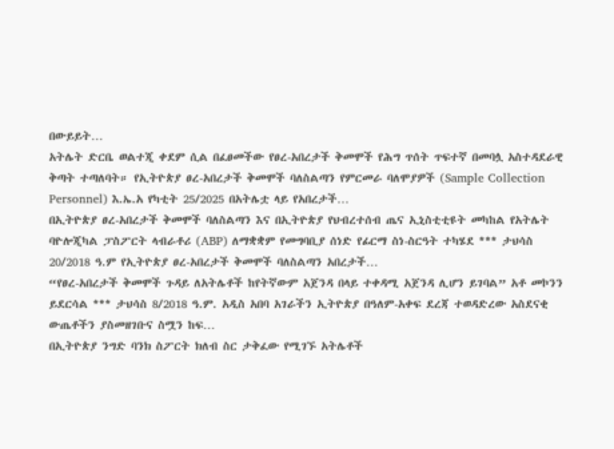በውይይት…
አትሌት ድርቤ ወልተጂ ቀደም ሲል በፈፀመችው የፀረ-አበረታች ቅመሞች የሕግ ጥሰት ጥፍተኛ በመባሏ አስተዳደራዊ ቅጣት ተጣለባት። የኢትዮጵያ ፀረ-አበረታች ቅመሞች ባለስልጣን የምርመራ ባለሞያዎች (Sample Collection Personnel) እ.ኤ.አ የካቲት 25/2025 በአትሌቷ ላይ የአበረታች…
በኢትዮጵያ ፀረ-አበረታች ቅመሞች ባለስልጣን እና በኢትዮጵያ የህብረተሰብ ጤና ኢኒስቲቲዩት መካከል የአትሌት ባዮሎጂካል ፓስፖርት ላብራቶሪ (ABP) ለማቋቋም የመግባቢያ ሰነድ የፊርማ ስነ-ስርዓት ተካሄደ *** ታህሳስ 20/2018 ዓ.ም የኢትዮጵያ ፀረ-አበረታች ቅመሞች ባለስልጣን አበረታች…
“የፀረ-አበረታች ቅመሞች ጉዳይ ለአትሌቶች ከየትኛውም አጀንዳ በላይ ተቀዳሚ አጀንዳ ሊሆን ይገባል” አቶ መኮንን ይደርሳል *** ታህሳስ 8/2018 ዓ.ም. አዲስ አበባ አገራችን ኢትዮጵያ በዓለም-አቀፍ ደረጃ ተወዳድረው አስደናቂ ውጤቶችን ያስመዘገቡና ስሟን ከፍ…
በኢትዮጵያ ንግድ ባንክ ስፖርት ክለብ ስር ታቅፈው የሚገኙ አትሌቶች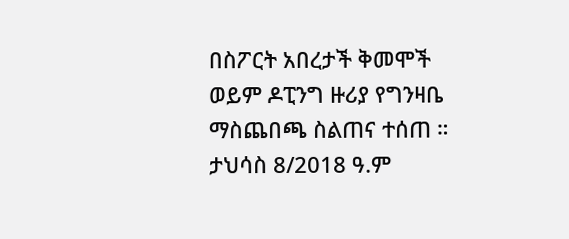በስፖርት አበረታች ቅመሞች ወይም ዶፒንግ ዙሪያ የግንዛቤ ማስጨበጫ ስልጠና ተሰጠ ። ታህሳስ 8/2018 ዓ.ም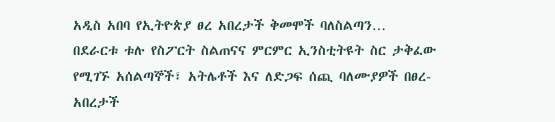አዲስ አበባ የኢትዮጵያ ፀረ አበረታች ቅመሞች ባለስልጣን…
በደራርቱ ቱሉ የስፖርት ስልጠናና ምርምር ኢንስቲትዩት ስር ታቅፈው የሚገኙ አሰልጣኞች፣ አትሌቶች እና ለድጋፍ ሰጪ ባለሙያዎች በፀረ-አበረታች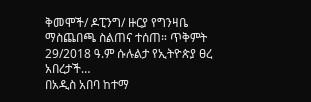ቅመሞች/ ዶፒንግ/ ዙርያ የግንዛቤ ማስጨበጫ ስልጠና ተሰጠ። ጥቅምት 29/2018 ዓ.ም ሱሉልታ የኢትዮጵያ ፀረ አበረታች…
በአዲስ አበባ ከተማ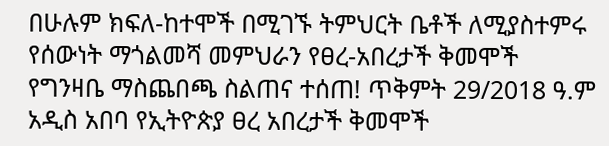በሁሉም ክፍለ-ከተሞች በሚገኙ ትምህርት ቤቶች ለሚያስተምሩ የሰውነት ማጎልመሻ መምህራን የፀረ-አበረታች ቅመሞች የግንዛቤ ማስጨበጫ ስልጠና ተሰጠ! ጥቅምት 29/2018 ዓ.ም አዲስ አበባ የኢትዮጵያ ፀረ አበረታች ቅመሞች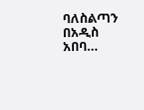ባለስልጣን በአዲስ አበባ…